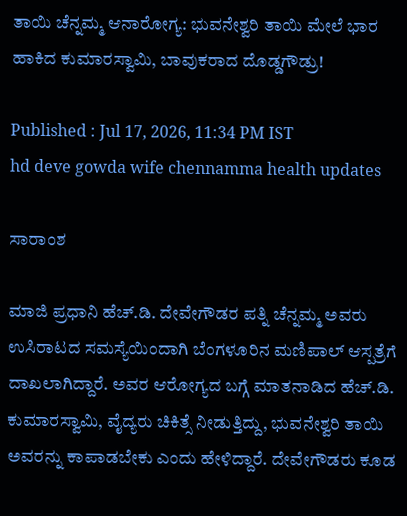ತಾಯಿ ಚೆನ್ನಮ್ಮ ಆನಾರೋಗ್ಯ: ಭುವನೇಶ್ವರಿ ತಾಯಿ ಮೇಲೆ ಭಾರ ಹಾಕಿದ ಕುಮಾರಸ್ವಾಮಿ, ಬಾವುಕರಾದ ದೊಡ್ಡಗೌಡ್ರು!

Published : Jul 17, 2026, 11:34 PM IST
hd deve gowda wife chennamma health updates

ಸಾರಾಂಶ

ಮಾಜಿ ಪ್ರಧಾನಿ ಹೆಚ್.ಡಿ. ದೇವೇಗೌಡರ ಪತ್ನಿ ಚೆನ್ನಮ್ಮ ಅವರು ಉಸಿರಾಟದ ಸಮಸ್ಯೆಯಿಂದಾಗಿ ಬೆಂಗಳೂರಿನ ಮಣಿಪಾಲ್ ಆಸ್ಪತ್ರೆಗೆ ದಾಖಲಾಗಿದ್ದಾರೆ. ಅವರ ಆರೋಗ್ಯದ ಬಗ್ಗೆ ಮಾತನಾಡಿದ ಹೆಚ್.ಡಿ. ಕುಮಾರಸ್ವಾಮಿ, ವೈದ್ಯರು ಚಿಕಿತ್ಸೆ ನೀಡುತ್ತಿದ್ದು, ಭುವನೇಶ್ವರಿ ತಾಯಿ ಅವರನ್ನು ಕಾಪಾಡಬೇಕು ಎಂದು ಹೇಳಿದ್ದಾರೆ. ದೇವೇಗೌಡರು ಕೂಡ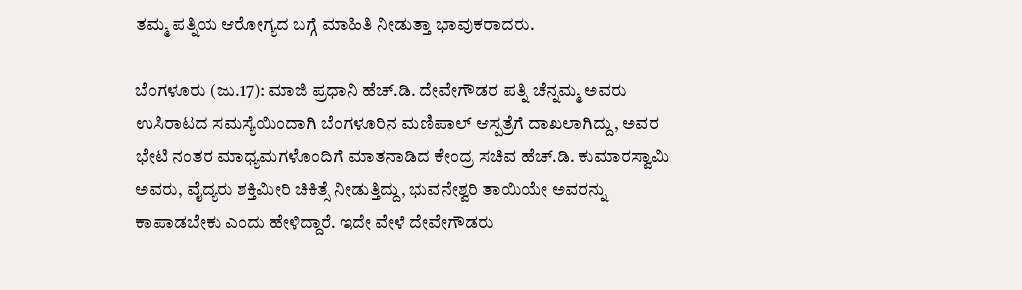ತಮ್ಮ ಪತ್ನಿಯ ಆರೋಗ್ಯದ ಬಗ್ಗೆ ಮಾಹಿತಿ ನೀಡುತ್ತಾ ಭಾವುಕರಾದರು.

ಬೆಂಗಳೂರು (ಜು.17): ಮಾಜಿ ಪ್ರಧಾನಿ ಹೆಚ್.ಡಿ. ದೇವೇಗೌಡರ ಪತ್ನಿ ಚೆನ್ನಮ್ಮ ಅವರು ಉಸಿರಾಟದ ಸಮಸ್ಯೆಯಿಂದಾಗಿ ಬೆಂಗಳೂರಿನ ಮಣಿಪಾಲ್ ಆಸ್ಪತ್ರೆಗೆ ದಾಖಲಾಗಿದ್ದು, ಅವರ ಭೇಟಿ ನಂತರ ಮಾಧ್ಯಮಗಳೊಂದಿಗೆ ಮಾತನಾಡಿದ ಕೇಂದ್ರ ಸಚಿವ ಹೆಚ್.ಡಿ. ಕುಮಾರಸ್ವಾಮಿ ಅವರು, ವೈದ್ಯರು ಶಕ್ತಿಮೀರಿ ಚಿಕಿತ್ಸೆ ನೀಡುತ್ತಿದ್ದು, ಭುವನೇಶ್ವರಿ ತಾಯಿಯೇ ಅವರನ್ನು ಕಾಪಾಡಬೇಕು ಎಂದು ಹೇಳಿದ್ದಾರೆ. ಇದೇ ವೇಳೆ ದೇವೇಗೌಡರು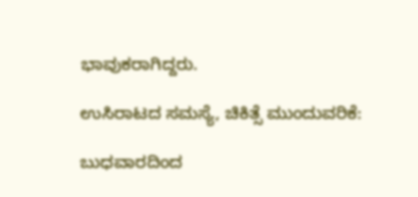ಭಾವುಕರಾಗಿದ್ದರು.

ಉಸಿರಾಟದ ಸಮಸ್ಯೆ, ಚಿಕಿತ್ಸೆ ಮುಂದುವರಿಕೆ:

ಬುಧವಾರದಿಂದ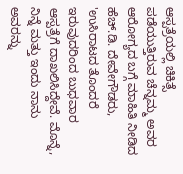ಆಸ್ಪತ್ರೆಯಲ್ಲಿ ಚಿಕಿತ್ಸೆ ಪಡೆಯುತ್ತಿರುವ ಚೆನ್ನಮ್ಮ ಅವರ ಆರೋಗ್ಯದ ಬಗ್ಗೆ ಮಾಹಿತಿ ನೀಡಿದ ಹೆಚ್.ಡಿ. ದೇವೇಗೌಡರು, 'ಉಸಿರಾಟದ ತೊಂದರೆ ಇರುವುದರಿಂದ ಬುಧವಾರ ಆಸ್ಪತ್ರೆಗೆ ದಾಖಲಿಸಿದ್ದೇವೆ. ಮೊನ್ನೆ, ನಿನ್ನೆ ಮತ್ತು ಇಂದು ನಾನು ಅವರನ್ನು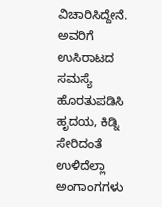ವಿಚಾರಿಸಿದ್ದೇನೆ. ಅವರಿಗೆ ಉಸಿರಾಟದ ಸಮಸ್ಯೆ ಹೊರತುಪಡಿಸಿ ಹೃದಯ, ಕಿಡ್ನಿ ಸೇರಿದಂತೆ ಉಳಿದೆಲ್ಲಾ ಅಂಗಾಂಗಗಳು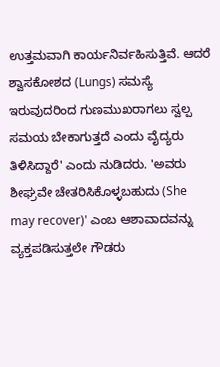ಉತ್ತಮವಾಗಿ ಕಾರ್ಯನಿರ್ವಹಿಸುತ್ತಿವೆ. ಆದರೆ ಶ್ವಾಸಕೋಶದ (Lungs) ಸಮಸ್ಯೆ ಇರುವುದರಿಂದ ಗುಣಮುಖರಾಗಲು ಸ್ವಲ್ಪ ಸಮಯ ಬೇಕಾಗುತ್ತದೆ ಎಂದು ವೈದ್ಯರು ತಿಳಿಸಿದ್ದಾರೆ' ಎಂದು ನುಡಿದರು. 'ಅವರು ಶೀಘ್ರವೇ ಚೇತರಿಸಿಕೊಳ್ಳಬಹುದು (She may recover)' ಎಂಬ ಆಶಾವಾದವನ್ನು ವ್ಯಕ್ತಪಡಿಸುತ್ತಲೇ ಗೌಡರು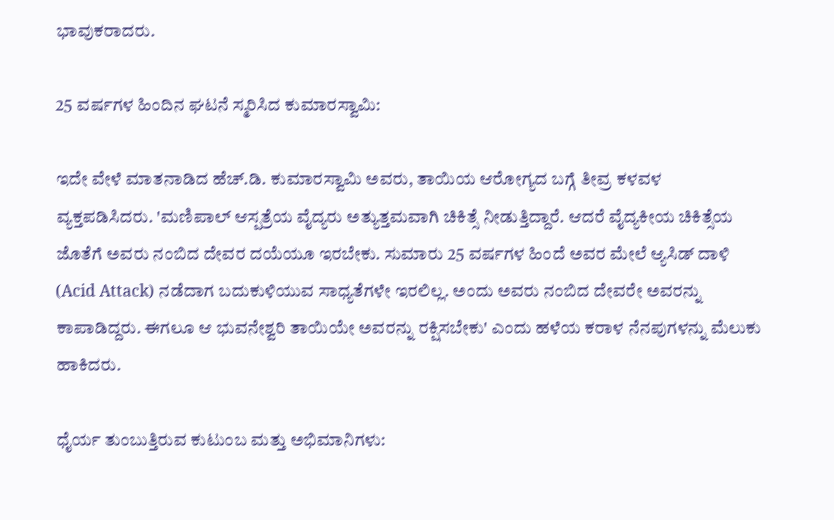ಭಾವುಕರಾದರು.

25 ವರ್ಷಗಳ ಹಿಂದಿನ ಘಟನೆ ಸ್ಮರಿಸಿದ ಕುಮಾರಸ್ವಾಮಿ:

ಇದೇ ವೇಳೆ ಮಾತನಾಡಿದ ಹೆಚ್.ಡಿ. ಕುಮಾರಸ್ವಾಮಿ ಅವರು, ತಾಯಿಯ ಆರೋಗ್ಯದ ಬಗ್ಗೆ ತೀವ್ರ ಕಳವಳ ವ್ಯಕ್ತಪಡಿಸಿದರು. 'ಮಣಿಪಾಲ್ ಆಸ್ಪತ್ರೆಯ ವೈದ್ಯರು ಅತ್ಯುತ್ತಮವಾಗಿ ಚಿಕಿತ್ಸೆ ನೀಡುತ್ತಿದ್ದಾರೆ. ಆದರೆ ವೈದ್ಯಕೀಯ ಚಿಕಿತ್ಸೆಯ ಜೊತೆಗೆ ಅವರು ನಂಬಿದ ದೇವರ ದಯೆಯೂ ಇರಬೇಕು. ಸುಮಾರು 25 ವರ್ಷಗಳ ಹಿಂದೆ ಅವರ ಮೇಲೆ ಆ್ಯಸಿಡ್ ದಾಳಿ (Acid Attack) ನಡೆದಾಗ ಬದುಕುಳಿಯುವ ಸಾಧ್ಯತೆಗಳೇ ಇರಲಿಲ್ಲ. ಅಂದು ಅವರು ನಂಬಿದ ದೇವರೇ ಅವರನ್ನು ಕಾಪಾಡಿದ್ದರು. ಈಗಲೂ ಆ ಭುವನೇಶ್ವರಿ ತಾಯಿಯೇ ಅವರನ್ನು ರಕ್ಷಿಸಬೇಕು' ಎಂದು ಹಳೆಯ ಕರಾಳ ನೆನಪುಗಳನ್ನು ಮೆಲುಕು ಹಾಕಿದರು.

ಧೈರ್ಯ ತುಂಬುತ್ತಿರುವ ಕುಟುಂಬ ಮತ್ತು ಅಭಿಮಾನಿಗಳು: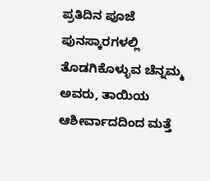ಪ್ರತಿದಿನ ಪೂಜೆ ಪುನಸ್ಕಾರಗಳಲ್ಲಿ ತೊಡಗಿಕೊಳ್ಳುವ ಚೆನ್ನಮ್ಮ ಅವರು, ತಾಯಿಯ ಆಶೀರ್ವಾದದಿಂದ ಮತ್ತೆ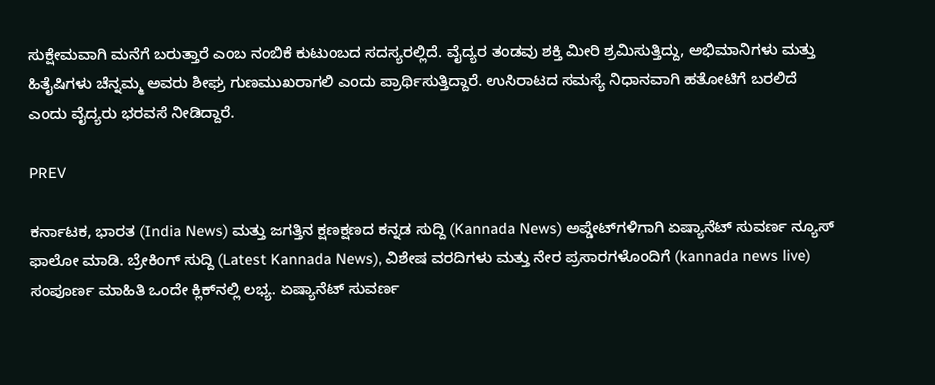ಸುಕ್ಷೇಮವಾಗಿ ಮನೆಗೆ ಬರುತ್ತಾರೆ ಎಂಬ ನಂಬಿಕೆ ಕುಟುಂಬದ ಸದಸ್ಯರಲ್ಲಿದೆ. ವೈದ್ಯರ ತಂಡವು ಶಕ್ತಿ ಮೀರಿ ಶ್ರಮಿಸುತ್ತಿದ್ದು, ಅಭಿಮಾನಿಗಳು ಮತ್ತು ಹಿತೈಷಿಗಳು ಚೆನ್ನಮ್ಮ ಅವರು ಶೀಘ್ರ ಗುಣಮುಖರಾಗಲಿ ಎಂದು ಪ್ರಾರ್ಥಿಸುತ್ತಿದ್ದಾರೆ. ಉಸಿರಾಟದ ಸಮಸ್ಯೆ ನಿಧಾನವಾಗಿ ಹತೋಟಿಗೆ ಬರಲಿದೆ ಎಂದು ವೈದ್ಯರು ಭರವಸೆ ನೀಡಿದ್ದಾರೆ.

PREV

ಕರ್ನಾಟಕ, ಭಾರತ (India News) ಮತ್ತು ಜಗತ್ತಿನ ಕ್ಷಣಕ್ಷಣದ ಕನ್ನಡ ಸುದ್ದಿ (Kannada News) ಅಪ್ಡೇಟ್‌ಗಳಿಗಾಗಿ ಏಷ್ಯಾನೆಟ್ ಸುವರ್ಣ ನ್ಯೂಸ್‌ ಫಾಲೋ ಮಾಡಿ. ಬ್ರೇಕಿಂಗ್ ಸುದ್ದಿ (Latest Kannada News), ವಿಶೇಷ ವರದಿಗಳು ಮತ್ತು ನೇರ ಪ್ರಸಾರಗಳೊಂದಿಗೆ (kannada news live) ಸಂಪೂರ್ಣ ಮಾಹಿತಿ ಒಂದೇ ಕ್ಲಿಕ್‌ನಲ್ಲಿ ಲಭ್ಯ. ಏಷ್ಯಾನೆಟ್ ಸುವರ್ಣ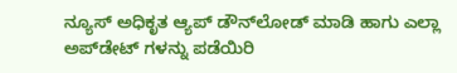ನ್ಯೂಸ್ ಅಧಿಕೃತ ಆ್ಯಪ್ ಡೌನ್‌ಲೋಡ್ ಮಾಡಿ ಹಾಗು ಎಲ್ಲಾ ಅಪ್‌ಡೇಟ್ ಗಳನ್ನು ಪಡೆಯಿರಿ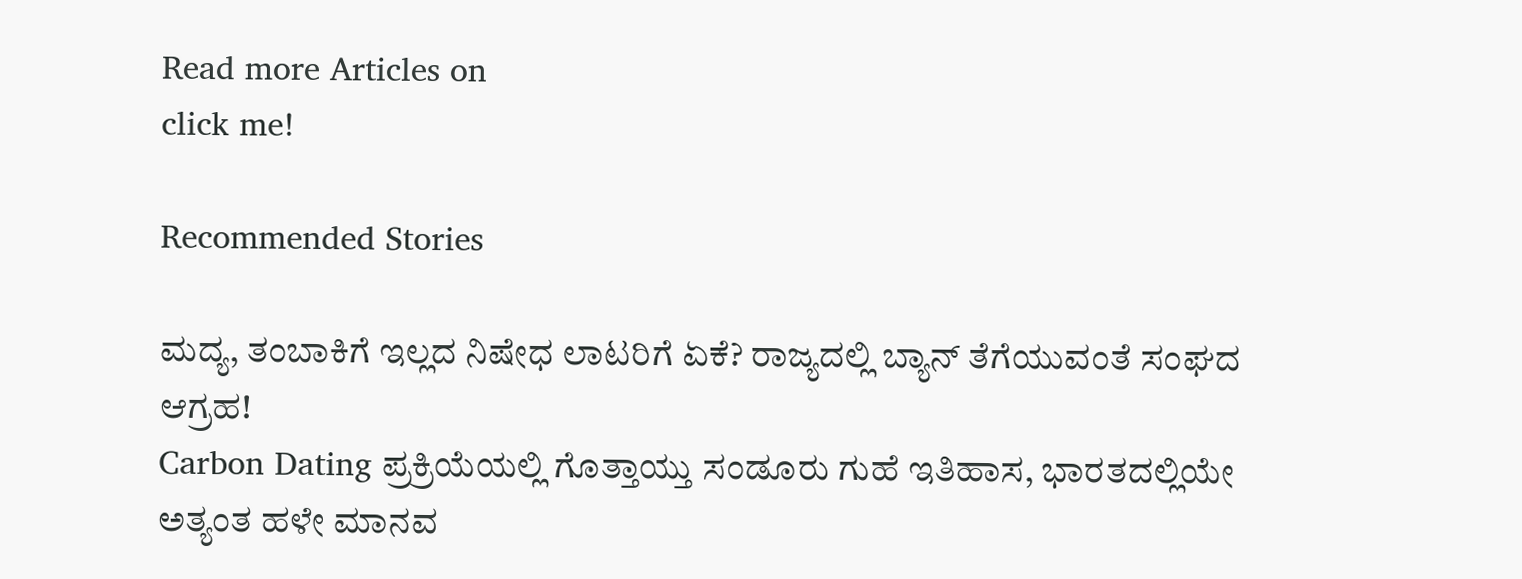Read more Articles on
click me!

Recommended Stories

ಮದ್ಯ, ತಂಬಾಕಿಗೆ ಇಲ್ಲದ ನಿಷೇಧ ಲಾಟರಿಗೆ ಏಕೆ? ರಾಜ್ಯದಲ್ಲಿ ಬ್ಯಾನ್‌ ತೆಗೆಯುವಂತೆ ಸಂಘದ ಆಗ್ರಹ!
Carbon Dating ಪ್ರಕ್ರಿಯೆಯಲ್ಲಿ ಗೊತ್ತಾಯ್ತು ಸಂಡೂರು ಗುಹೆ ಇತಿಹಾಸ, ಭಾರತದಲ್ಲಿಯೇ ಅತ್ಯಂತ ಹಳೇ ಮಾನವ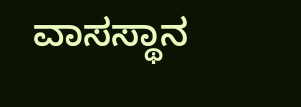ವಾಸಸ್ಥಾನ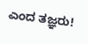ಎಂದ ತಜ್ಞರು!